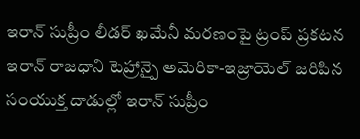ఇరాన్ సుప్రీం లీడర్ ఖమేనీ మరణంపై ట్రంప్ ప్రకటన
ఇరాన్ రాజధాని టెహ్రాన్పై అమెరికా-ఇజ్రాయెల్ జరిపిన సంయుక్త దాడుల్లో ఇరాన్ సుప్రీం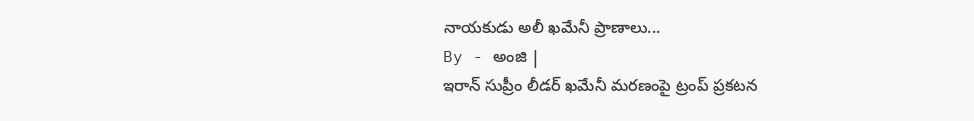నాయకుడు అలీ ఖమేనీ ప్రాణాలు...
By - అంజి |
ఇరాన్ సుప్రీం లీడర్ ఖమేనీ మరణంపై ట్రంప్ ప్రకటన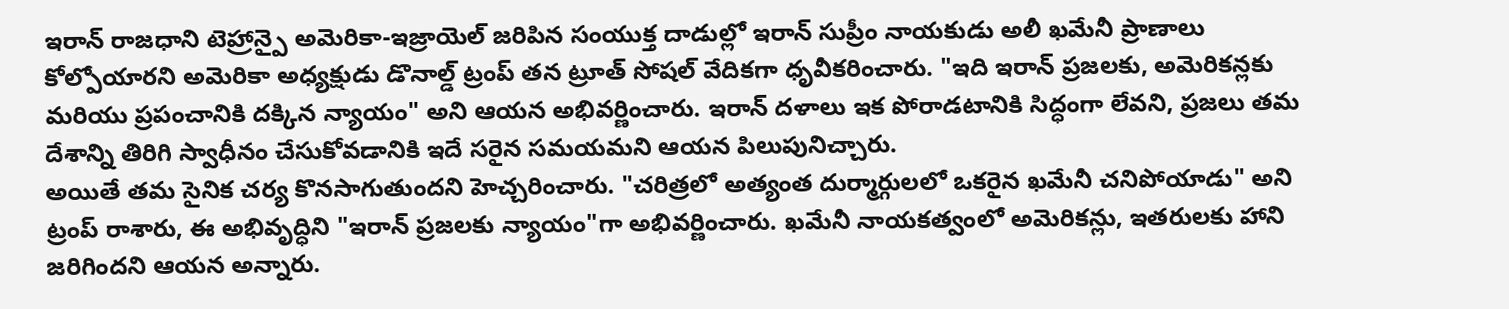ఇరాన్ రాజధాని టెహ్రాన్పై అమెరికా-ఇజ్రాయెల్ జరిపిన సంయుక్త దాడుల్లో ఇరాన్ సుప్రీం నాయకుడు అలీ ఖమేనీ ప్రాణాలు కోల్పోయారని అమెరికా అధ్యక్షుడు డొనాల్డ్ ట్రంప్ తన ట్రూత్ సోషల్ వేదికగా ధృవీకరించారు. "ఇది ఇరాన్ ప్రజలకు, అమెరికన్లకు మరియు ప్రపంచానికి దక్కిన న్యాయం" అని ఆయన అభివర్ణించారు. ఇరాన్ దళాలు ఇక పోరాడటానికి సిద్ధంగా లేవని, ప్రజలు తమ దేశాన్ని తిరిగి స్వాధీనం చేసుకోవడానికి ఇదే సరైన సమయమని ఆయన పిలుపునిచ్చారు.
అయితే తమ సైనిక చర్య కొనసాగుతుందని హెచ్చరించారు. "చరిత్రలో అత్యంత దుర్మార్గులలో ఒకరైన ఖమేనీ చనిపోయాడు" అని ట్రంప్ రాశారు, ఈ అభివృద్ధిని "ఇరాన్ ప్రజలకు న్యాయం"గా అభివర్ణించారు. ఖమేనీ నాయకత్వంలో అమెరికన్లు, ఇతరులకు హాని జరిగిందని ఆయన అన్నారు.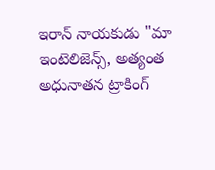ఇరాన్ నాయకుడు "మా ఇంటెలిజెన్స్, అత్యంత అధునాతన ట్రాకింగ్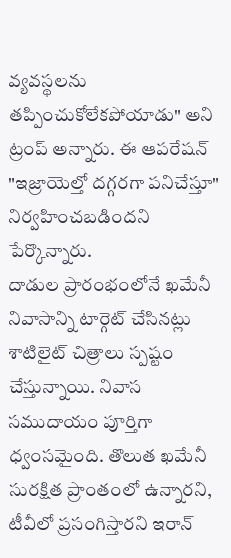వ్యవస్థలను తప్పించుకోలేకపోయాడు" అని ట్రంప్ అన్నారు. ఈ ఆపరేషన్ "ఇజ్రాయెల్తో దగ్గరగా పనిచేస్తూ" నిర్వహించబడిందని పేర్కొన్నారు.
దాడుల ప్రారంభంలోనే ఖమేనీ నివాసాన్ని టార్గెట్ చేసినట్లు శాటిలైట్ చిత్రాలు స్పష్టం చేస్తున్నాయి. నివాస సముదాయం పూర్తిగా ధ్వంసమైంది. తొలుత ఖమేనీ సురక్షిత ప్రాంతంలో ఉన్నారని, టీవీలో ప్రసంగిస్తారని ఇరాన్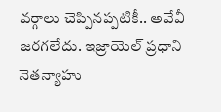వర్గాలు చెప్పినప్పటికీ.. అవేవీ జరగలేదు. ఇజ్రాయెల్ ప్రధాని నెతన్యాహు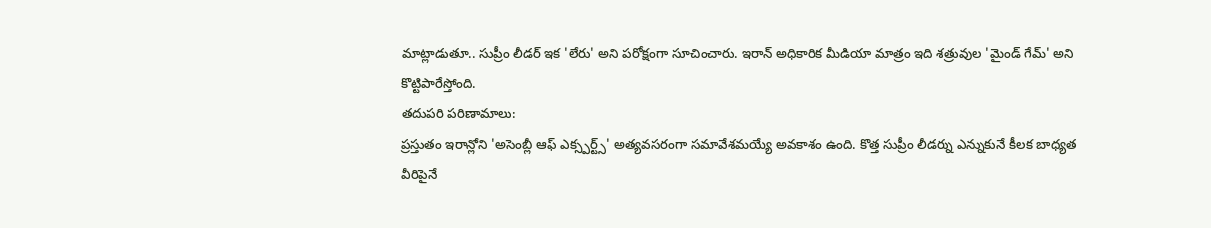మాట్లాడుతూ.. సుప్రీం లీడర్ ఇక 'లేరు' అని పరోక్షంగా సూచించారు. ఇరాన్ అధికారిక మీడియా మాత్రం ఇది శత్రువుల 'మైండ్ గేమ్' అని కొట్టిపారేస్తోంది.
తదుపరి పరిణామాలు:
ప్రస్తుతం ఇరాన్లోని 'అసెంబ్లీ ఆఫ్ ఎక్స్పర్ట్స్' అత్యవసరంగా సమావేశమయ్యే అవకాశం ఉంది. కొత్త సుప్రీం లీడర్ను ఎన్నుకునే కీలక బాధ్యత వీరిపైనే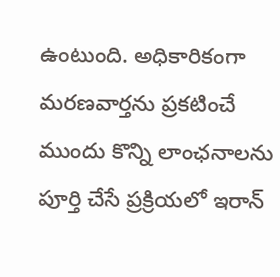ఉంటుంది. అధికారికంగా మరణవార్తను ప్రకటించే ముందు కొన్ని లాంఛనాలను పూర్తి చేసే ప్రక్రియలో ఇరాన్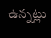ఉన్నట్లు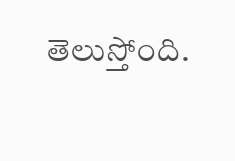తెలుస్తోంది.